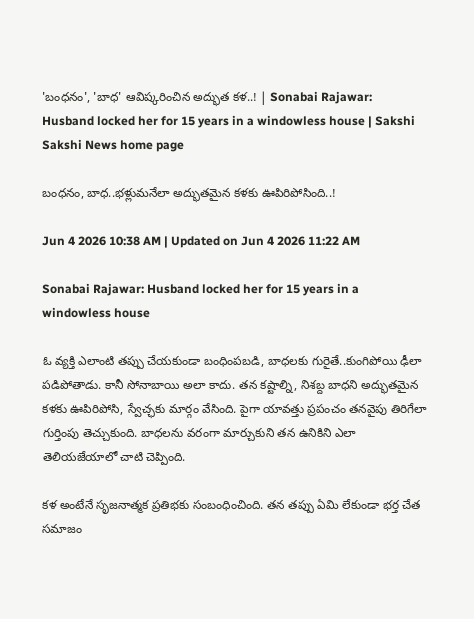'బంధనం', 'బాధ' ఆవిష్కరించిన అద్భుత కళ..! | Sonabai Rajawar: Husband locked her for 15 years in a windowless house | Sakshi
Sakshi News home page

బంధనం, బాధ..భళ్లుమనేలా అద్భుతమైన కళకు ఊపిరిపోసింది..!

Jun 4 2026 10:38 AM | Updated on Jun 4 2026 11:22 AM

Sonabai Rajawar: Husband locked her for 15 years in a windowless house

ఓ వ్యక్తి ఎలాంటి తప్పు చేయకుండా బంధింపబడి, బాధలకు గురైతే..కుంగిపోయి ఢీలా పడిపోతాడు. కానీ సోనాబాయి అలా కాదు. తన కష్టాల్ని, నిశబ్ద బాధని అద్భుతమైన కళకు ఊపిరిపోసి, స్వేచ్ఛకు మార్గం వేసింది. పైగా యావత్తు ప్రపంచం తనవైపు తిరిగేలా గుర్తింపు తెచ్చుకుంది. బాధలను వరంగా మార్చుకుని తన ఉనికిని ఎలా తెలియజేయాలో చాటి చెప్పింది.

కళ అంటేనే సృజనాత్మక ప్రతిభకు సంబంధించింది. తన తప్పు ఏమి లేకుండా భర్త చేత సమాజం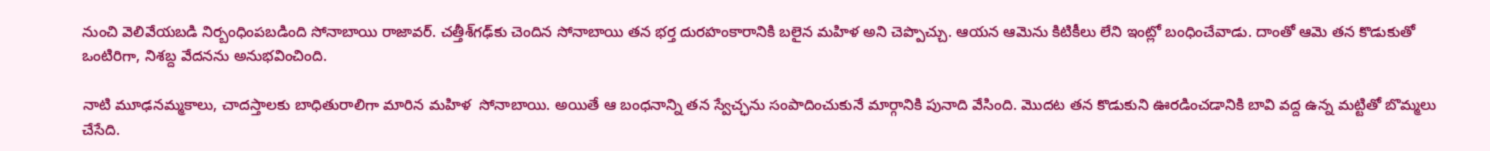నుంచి వెలివేయబడి నిర్బంధింపబడింది సోనాబాయి రాజావర్‌. చత్తీశ్‌గఢ్‌కు చెందిన సోనాబాయి తన భర్త దురహంకారానికి బలైన మహిళ అని చెప్పొచ్చు. ఆయన ఆమెను కిటికీలు లేని ఇంట్లో బంధించేవాడు. దాంతో ఆమె తన కొడుకుతో ఒంటిరిగా, నిశబ్ద వేదనను అనుభవించింది.

నాటి మూఢనమ్మకాలు, చాదస్తాలకు బాధితురాలిగా మారిన మహిళ  సోనాబాయి. అయితే ఆ బంధనాన్ని తన స్వేచ్ఛను సంపాదించుకునే మార్గానికి పునాది వేసింది. మొదట తన కొడుకుని ఊరడించడానికి బావి వద్ద ఉన్న మట్టితో బొమ్మలు చేసేది.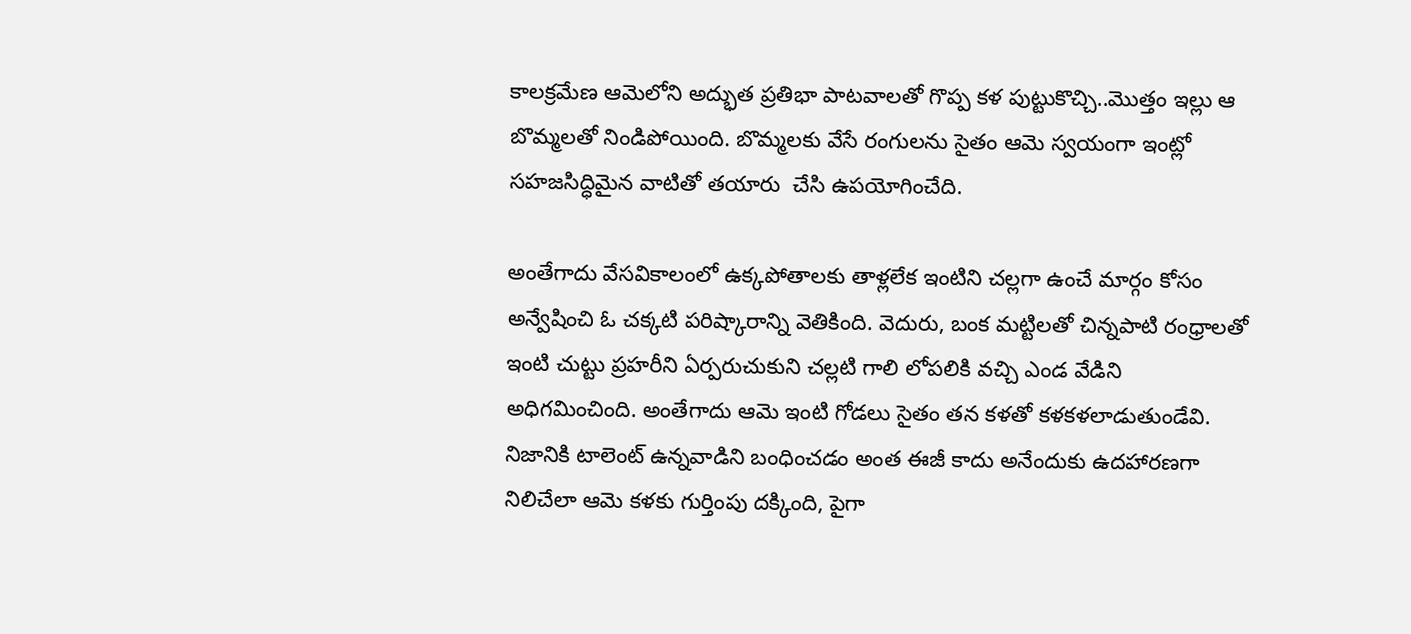కాలక్రమేణ ఆమెలోని అద్భుత ప్రతిభా పాటవాలతో గొప్ప కళ పుట్టుకొచ్చి..మొత్తం ఇల్లు ఆ బొమ్మలతో నిండిపోయింది. బొమ్మలకు వేసే రంగులను సైతం ఆమె స్వయంగా ఇంట్లో సహజసిద్ధిమైన వాటితో తయారు  చేసి ఉపయోగించేది.

అంతేగాదు వేసవికాలంలో ఉక్కపోతాలకు తాళ్లలేక ఇంటిని చల్లగా ఉంచే మార్గం కోసం అన్వేషించి ఓ చక్కటి పరిష్కారాన్ని వెతికింది. వెదురు, బంక మట్టిలతో చిన్నపాటి రంధ్రాలతో ఇంటి చుట్టు ప్రహరీని ఏర్పరుచుకుని చల్లటి గాలి లోపలికి వచ్చి ఎండ వేడిని అధిగమించింది. అంతేగాదు ఆమె ఇంటి గోడలు సైతం తన కళతో కళకళలాడుతుండేవి. నిజానికి టాలెంట్‌ ఉన్నవాడిని బంధించడం అంత ఈజీ కాదు అనేందుకు ఉదహారణగా నిలిచేలా ఆమె కళకు గుర్తింపు దక్కింది, పైగా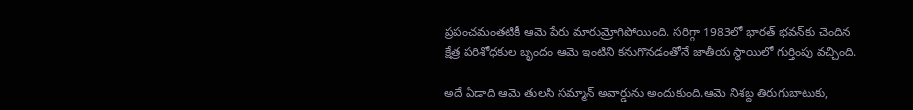ప్రపంచమంతటికీ ఆమె పేరు మారుమ్రోగిపోయింది. సరిగ్గా 1983లో భారత్ భవన్‌కు చెందిన క్షేత్ర పరిశోధకుల బృందం ఆమె ఇంటిని కనుగొనడంతోనే జాతీయ స్థాయిలో గుర్తింపు వచ్చింది.

అదే ఏడాది ఆమె తులసి సమ్మాన్‌ అవార్డును అందుకుంది.ఆమె నిశబ్ద తిరుగుబాటుకు,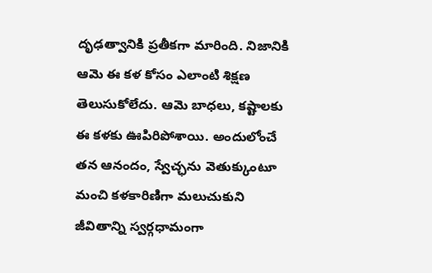దృఢత్వానికి ప్రతీకగా మారింది. నిజానికి ఆమె ఈ కళ కోసం ఎలాంటి శిక్షణ తెలుసుకోలేదు. ఆమె బాధలు, కష్టాలకు ఈ కళకు ఊపిరిపోశాయి. అందులోంచే తన ఆనందం, స్వేచ్ఛను వెతుక్కుంటూ మంచి కళకారిణిగా మలుచుకుని జీవితాన్ని స్వర్గధామంగా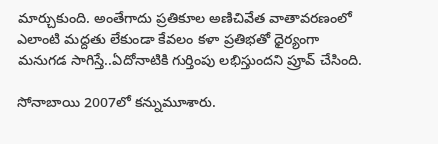మార్చుకుంది. అంతేగాదు ప్రతికూల అణిచివేత వాతావరణంలో ఎలాంటి మద్దతు లేకుండా కేవలం కళా ప్రతిభతో ధైర్యంగా మనుగడ సాగిస్తే..ఏదోనాటికి గుర్తింపు లభిస్తుందని ప్రూవ్‌ చేసింది.

సోనాబాయి 2007లో కన్నుమూశారు.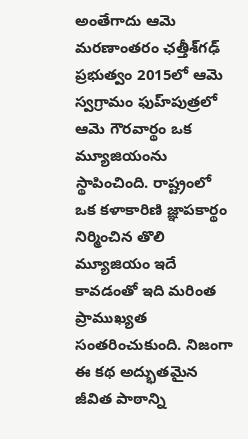అంతేగాదు ఆమె మరణాంతరం ఛత్తీశ్‌గఢ్‌ ప్రభుత్వం 2015లో ఆమె స్వగ్రామం ఫుహ్‌పుత్రలో ఆమె గౌరవార్థం ఒక మ్యూజియంను స్థాపించింది. రాష్ట్రంలో ఒక కళాకారిణి జ్ఞాపకార్థం నిర్మించిన తొలి మ్యూజియం ఇదే కావడంతో ఇది మరింత ప్రాముఖ్యత సంతరించుకుంది. నిజంగా ఈ కథ అద్భుతమైన జీవిత పాఠాన్ని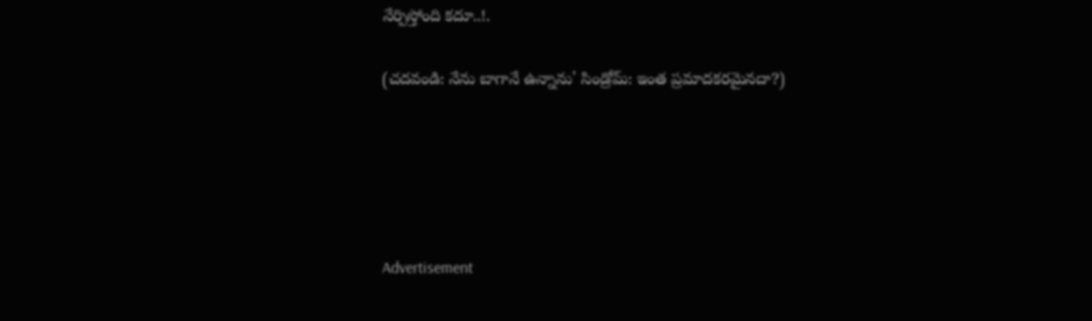నేర్పిస్తోంది కదూ..!.

(చదవండి: నేను బాగానే ఉన్నాను' సిండ్రోమ్: ఇంత ప్రమాదకరమైనదా?)





Advertisement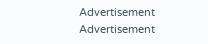Advertisement
Advertisement